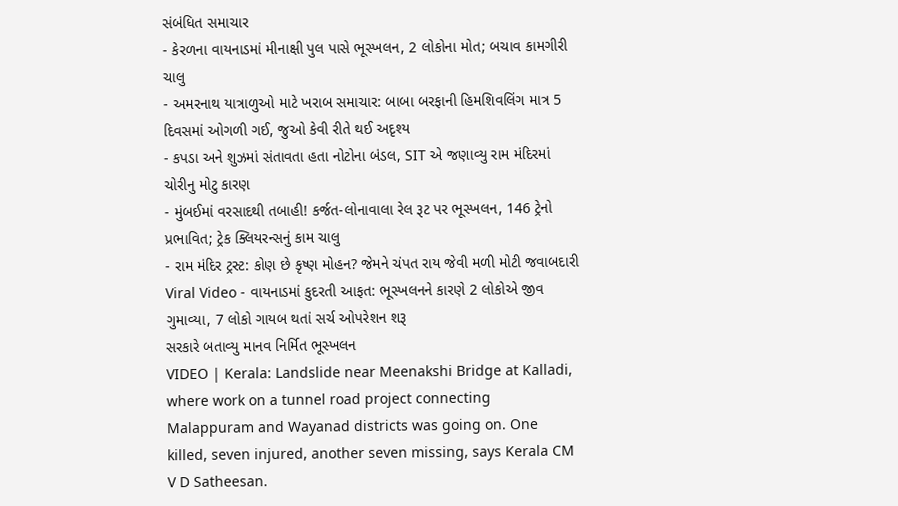સંબંધિત સમાચાર
- કેરળના વાયનાડમાં મીનાક્ષી પુલ પાસે ભૂસ્ખલન, 2 લોકોના મોત; બચાવ કામગીરી ચાલુ
- અમરનાથ યાત્રાળુઓ માટે ખરાબ સમાચાર: બાબા બરફાની હિમશિવલિંગ માત્ર 5 દિવસમાં ઓગળી ગઈ, જુઓ કેવી રીતે થઈ અદૃશ્ય
- કપડા અને શુઝમાં સંતાવતા હતા નોટોના બંડલ, SIT એ જણાવ્યુ રામ મંદિરમાં ચોરીનુ મોટુ કારણ
- મુંબઈમાં વરસાદથી તબાહી! કર્જત-લોનાવાલા રેલ રૂટ પર ભૂસ્ખલન, 146 ટ્રેનો પ્રભાવિત; ટ્રેક ક્લિયરન્સનું કામ ચાલુ
- રામ મંદિર ટ્રસ્ટ: કોણ છે કૃષ્ણ મોહન? જેમને ચંપત રાય જેવી મળી મોટી જવાબદારી
Viral Video - વાયનાડમાં કુદરતી આફત: ભૂસ્ખલનને કારણે 2 લોકોએ જીવ ગુમાવ્યા, 7 લોકો ગાયબ થતાં સર્ચ ઓપરેશન શરૂ
સરકારે બતાવ્યુ માનવ નિર્મિત ભૂસ્ખલન
VIDEO | Kerala: Landslide near Meenakshi Bridge at Kalladi, where work on a tunnel road project connecting Malappuram and Wayanad districts was going on. One killed, seven injured, another seven missing, says Kerala CM V D Satheesan.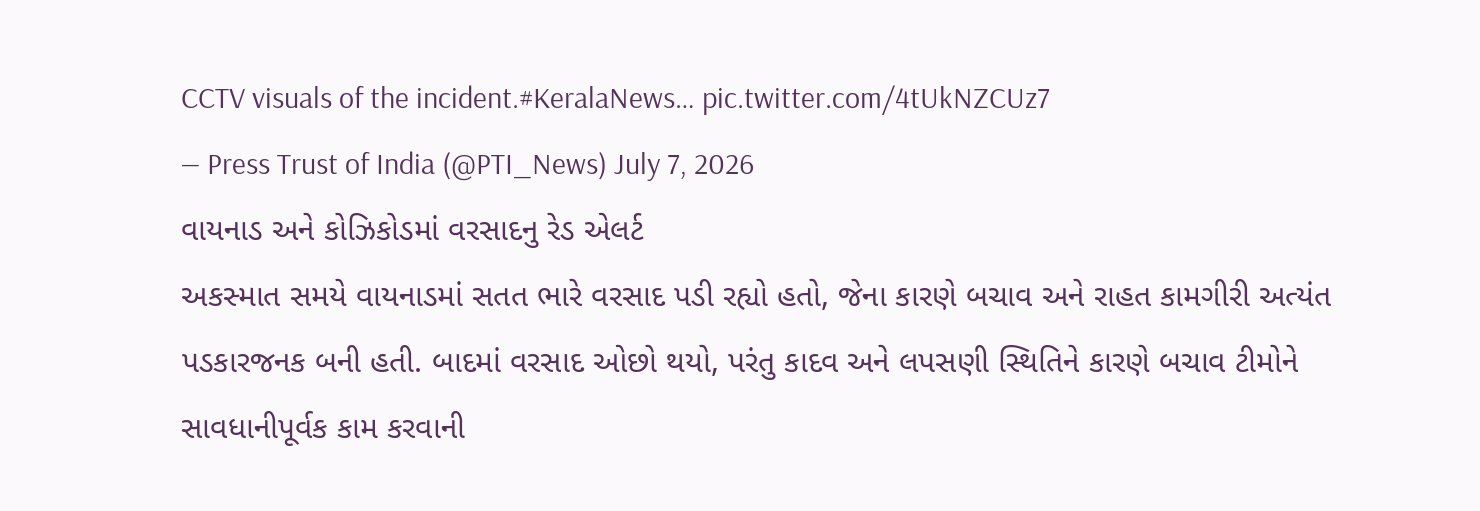CCTV visuals of the incident.#KeralaNews… pic.twitter.com/4tUkNZCUz7
— Press Trust of India (@PTI_News) July 7, 2026
વાયનાડ અને કોઝિકોડમાં વરસાદનુ રેડ એલર્ટ
અકસ્માત સમયે વાયનાડમાં સતત ભારે વરસાદ પડી રહ્યો હતો, જેના કારણે બચાવ અને રાહત કામગીરી અત્યંત પડકારજનક બની હતી. બાદમાં વરસાદ ઓછો થયો, પરંતુ કાદવ અને લપસણી સ્થિતિને કારણે બચાવ ટીમોને સાવધાનીપૂર્વક કામ કરવાની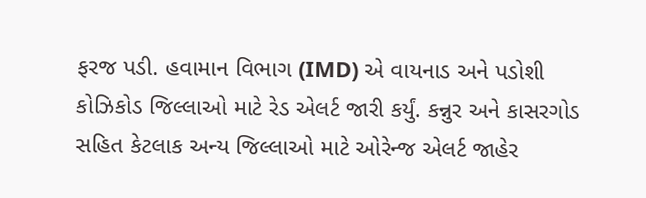ફરજ પડી. હવામાન વિભાગ (IMD) એ વાયનાડ અને પડોશી કોઝિકોડ જિલ્લાઓ માટે રેડ એલર્ટ જારી કર્યું. કન્નુર અને કાસરગોડ સહિત કેટલાક અન્ય જિલ્લાઓ માટે ઓરેન્જ એલર્ટ જાહેર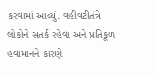કરવામાં આવ્યું. વહીવટીતંત્રે લોકોને સતર્ક રહેવા અને પ્રતિકૂળ હવામાનને કારણે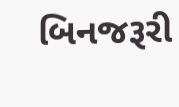બિનજરૂરી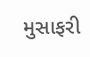મુસાફરી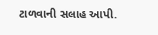ટાળવાની સલાહ આપી.